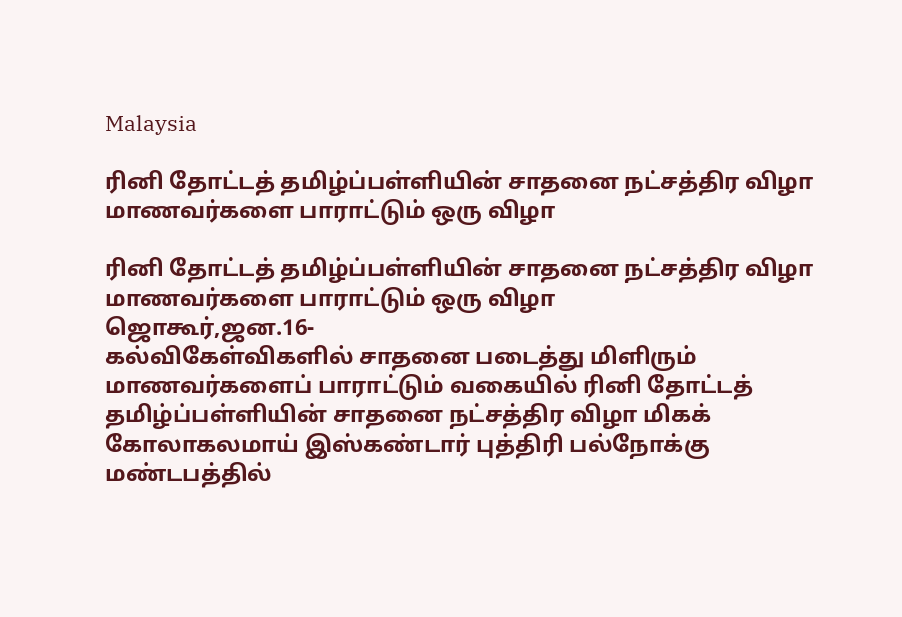Malaysia

ரினி தோட்டத் தமிழ்ப்பள்ளியின் சாதனை நட்சத்திர விழா மாணவர்களை பாராட்டும் ஒரு விழா

ரினி தோட்டத் தமிழ்ப்பள்ளியின் சாதனை நட்சத்திர விழா
மாணவர்களை பாராட்டும் ஒரு விழா
ஜொகூர்,ஜன.16-
கல்விகேள்விகளில் சாதனை படைத்து மிளிரும் மாணவர்களைப் பாராட்டும் வகையில் ரினி தோட்டத் தமிழ்ப்பள்ளியின் சாதனை நட்சத்திர விழா மிகக் கோலாகலமாய் இஸ்கண்டார் புத்திரி பல்நோக்கு மண்டபத்தில்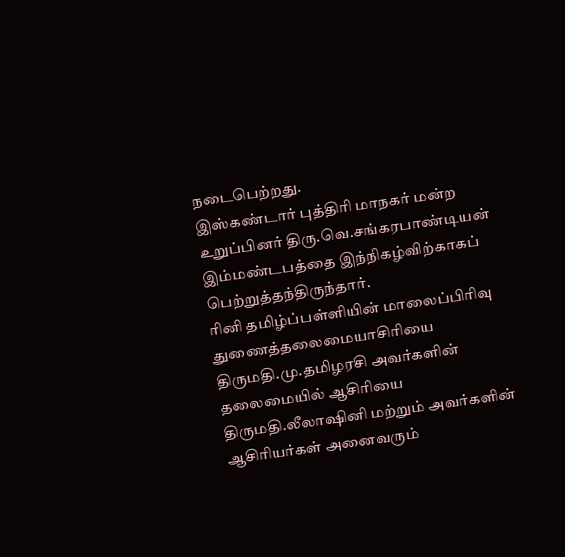நடைபெற்றது.
இஸ்கண்டார் புத்திரி மாநகர் மன்ற உறுப்பினர் திரு.வெ.சங்கரபாண்டியன் இம்மண்டபத்தை இந்நிகழ்விற்காகப் பெற்றுத்தந்திருந்தார்.
ரினி தமிழ்ப்பள்ளியின் மாலைப்பிரிவு துணைத்தலைமையாசிரியை திருமதி.மு.தமிழரசி அவர்களின் தலைமையில் ஆசிரியை திருமதி.லீலாஷினி மற்றும் அவர்களின் ஆசிரியர்கள் அனைவரும்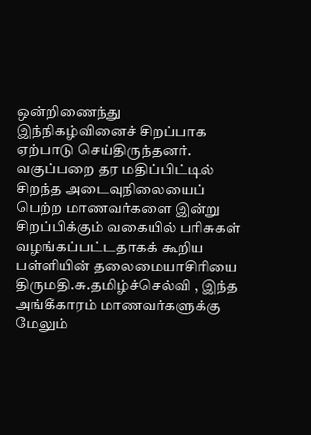ஒன்றிணைந்து இந்நிகழ்வினைச் சிறப்பாக ஏற்பாடு செய்திருந்தனர்.
வகுப்பறை தர மதிப்பிட்டில் சிறந்த அடைவுநிலையைப் பெற்ற மாணவர்களை இன்று சிறப்பிக்கும் வகையில் பரிசுகள் வழங்கப்பட்டதாகக் கூறிய பள்ளியின் தலைமையாசிரியை திருமதி.சு.தமிழ்ச்செல்வி , இந்த அங்கீகாரம் மாணவர்களுக்கு மேலும்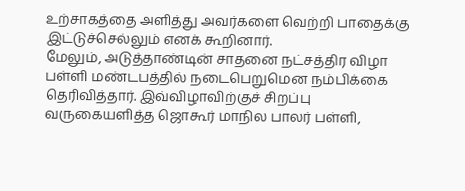உற்சாகத்தை அளித்து அவர்களை வெற்றி பாதைக்கு இட்டுச்செல்லும் எனக் கூறினார்.
மேலும், அடுத்தாண்டின் சாதனை நட்சத்திர விழா பள்ளி மண்டபத்தில் நடைபெறுமென நம்பிக்கை தெரிவித்தார். இவ்விழாவிற்குச் சிறப்பு வருகையளித்த ஜொகூர் மாநில பாலர் பள்ளி,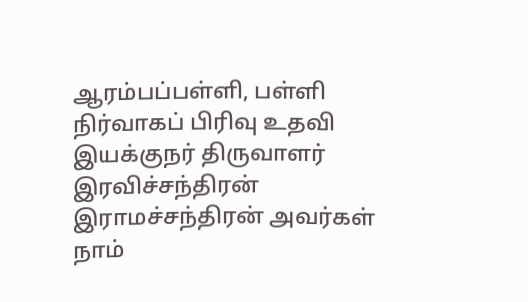ஆரம்பப்பள்ளி, பள்ளி நிர்வாகப் பிரிவு உதவி இயக்குநர் திருவாளர் இரவிச்சந்திரன் இராமச்சந்திரன் அவர்கள் நாம்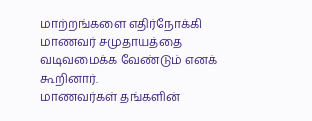மாற்றங்களை எதிர்நோக்கி மாணவர் சமுதாயத்தை வடிவமைக்க வேண்டும் எனக் கூறினார்.
மாணவர்கள் தங்களின்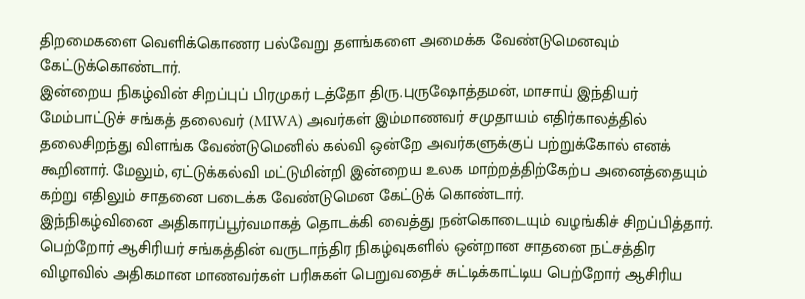திறமைகளை வெளிக்கொணர பல்வேறு தளங்களை அமைக்க வேண்டுமெனவும் கேட்டுக்கொண்டார்.
இன்றைய நிகழ்வின் சிறப்புப் பிரமுகர் டத்தோ திரு.புருஷோத்தமன், மாசாய் இந்தியர் மேம்பாட்டுச் சங்கத் தலைவர் (MIWA) அவர்கள் இம்மாணவர் சமுதாயம் எதிர்காலத்தில் தலைசிறந்து விளங்க வேண்டுமெனில் கல்வி ஒன்றே அவர்களுக்குப் பற்றுக்கோல் எனக் கூறினார். மேலும், ஏட்டுக்கல்வி மட்டுமின்றி இன்றைய உலக மாற்றத்திற்கேற்ப அனைத்தையும் கற்று எதிலும் சாதனை படைக்க வேண்டுமென கேட்டுக் கொண்டார்.
இந்நிகழ்வினை அதிகாரப்பூர்வமாகத் தொடக்கி வைத்து நன்கொடையும் வழங்கிச் சிறப்பித்தார். பெற்றோர் ஆசிரியர் சங்கத்தின் வருடாந்திர நிகழ்வுகளில் ஒன்றான சாதனை நட்சத்திர விழாவில் அதிகமான மாணவர்கள் பரிசுகள் பெறுவதைச் சுட்டிக்காட்டிய பெற்றோர் ஆசிரிய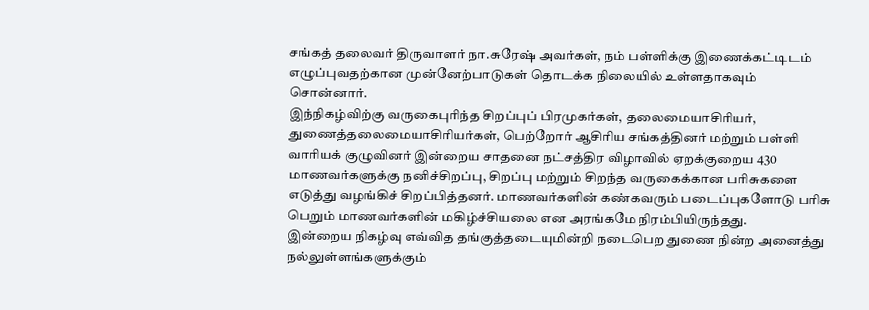சங்கத் தலைவர் திருவாளர் நா.சுரேஷ் அவர்கள், நம் பள்ளிக்கு இணைக்கட்டிடம் எழுப்புவதற்கான முன்னேற்பாடுகள் தொடக்க நிலையில் உள்ளதாகவும் சொன்னார்.
இந்நிகழ்விற்கு வருகைபுரிந்த சிறப்புப் பிரமுகர்கள், தலைமையாசிரியர், துணைத்தலைமையாசிரியர்கள், பெற்றோர் ஆசிரிய சங்கத்தினர் மற்றும் பள்ளி வாரியக் குழுவினர் இன்றைய சாதனை நட்சத்திர விழாவில் ஏறக்குறைய 430 மாணவர்களுக்கு நனிச்சிறப்பு, சிறப்பு மற்றும் சிறந்த வருகைக்கான பரிசுகளை எடுத்து வழங்கிச் சிறப்பித்தனர். மாணவர்களின் கண்கவரும் படைப்புகளோடு பரிசு பெறும் மாணவர்களின் மகிழ்ச்சியலை என அரங்கமே நிரம்பியிருந்தது.
இன்றைய நிகழ்வு எவ்வித தங்குத்தடையுமின்றி நடைபெற துணை நின்ற அனைத்து நல்லுள்ளங்களுக்கும்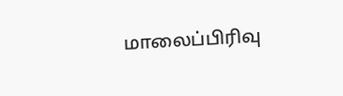மாலைப்பிரிவு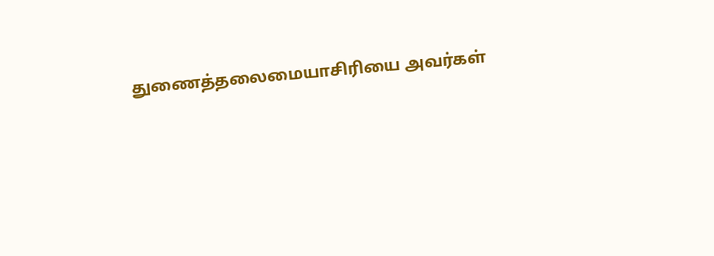துணைத்தலைமையாசிரியை அவர்கள்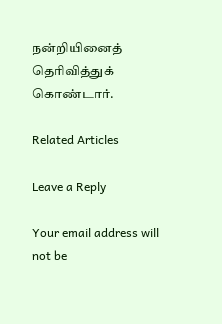நன்றியினைத் தெரிவித்துக் கொண்டார்.

Related Articles

Leave a Reply

Your email address will not be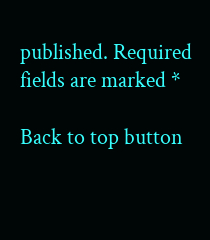published. Required fields are marked *

Back to top button